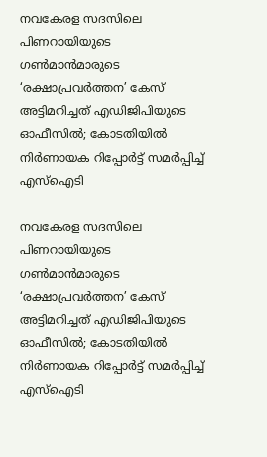നവകേരള സദസിലെ പിണറായിയുടെ ഗൺമാൻമാരുടെ ‘രക്ഷാപ്രവർത്തന’ കേസ് അട്ടിമറിച്ചത് എഡിജിപിയുടെ ഓഫീസിൽ; കോടതിയിൽ നിർണായക റിപ്പോർട്ട് സമർപ്പിച്ച് എസ്ഐടി

നവകേരള സദസിലെ പിണറായിയുടെ ഗൺമാൻമാരുടെ ‘രക്ഷാപ്രവർത്തന’ കേസ് അട്ടിമറിച്ചത് എഡിജിപിയുടെ ഓഫീസിൽ; കോടതിയിൽ നിർണായക റിപ്പോർട്ട് സമർപ്പിച്ച് എസ്ഐടി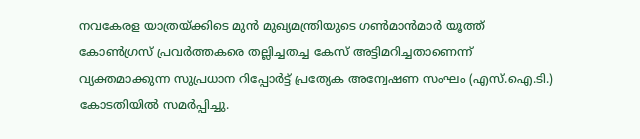നവകേരള യാത്രയ്ക്കിടെ മുൻ മുഖ്യമന്ത്രിയുടെ ഗൺമാൻമാർ യൂത്ത് കോൺഗ്രസ് പ്രവർത്തകരെ തല്ലിച്ചതച്ച കേസ് അട്ടിമറിച്ചതാണെന്ന് വ്യക്തമാക്കുന്ന സുപ്രധാന റിപ്പോർട്ട് പ്രത്യേക അന്വേഷണ സംഘം (എസ്.ഐ.ടി.) കോടതിയിൽ സമർപ്പിച്ചു.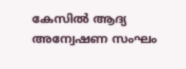കേസിൽ ആദ്യ അന്വേഷണ സംഘം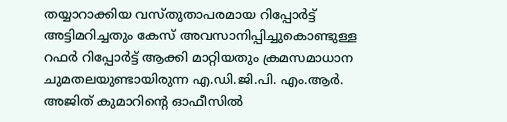തയ്യാറാക്കിയ വസ്തുതാപരമായ റിപ്പോർട്ട് അട്ടിമറിച്ചതും കേസ് അവസാനിപ്പിച്ചുകൊണ്ടുള്ള റഫർ റിപ്പോർട്ട് ആക്കി മാറ്റിയതും ക്രമസമാധാന ചുമതലയുണ്ടായിരുന്ന എ.ഡി.ജി.പി. എം.ആർ. അജിത് കുമാറിന്റെ ഓഫീസിൽ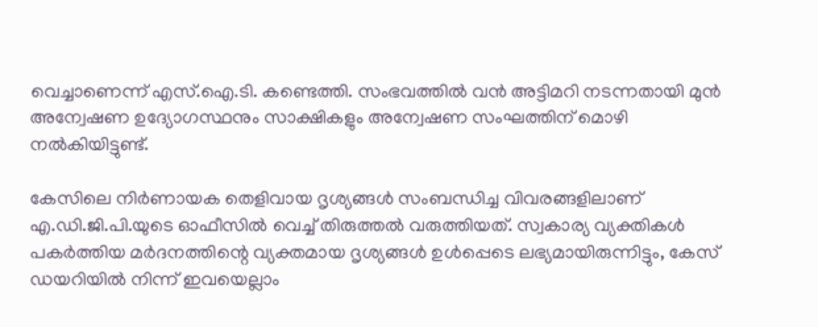വെച്ചാണെന്ന് എസ്.ഐ.ടി. കണ്ടെത്തി. സംഭവത്തിൽ വൻ അട്ടിമറി നടന്നതായി മുൻ അന്വേഷണ ഉദ്യോഗസ്ഥനും സാക്ഷികളും അന്വേഷണ സംഘത്തിന് മൊഴി നൽകിയിട്ടുണ്ട്.

കേസിലെ നിർണായക തെളിവായ ദൃശ്യങ്ങൾ സംബന്ധിച്ച വിവരങ്ങളിലാണ് എ.ഡി.ജി.പി.യുടെ ഓഫീസിൽ വെച്ച് തിരുത്തൽ വരുത്തിയത്. സ്വകാര്യ വ്യക്തികൾ പകർത്തിയ മർദനത്തിന്റെ വ്യക്തമായ ദൃശ്യങ്ങൾ ഉൾപ്പെടെ ലഭ്യമായിരുന്നിട്ടും, കേസ് ഡയറിയിൽ നിന്ന് ഇവയെല്ലാം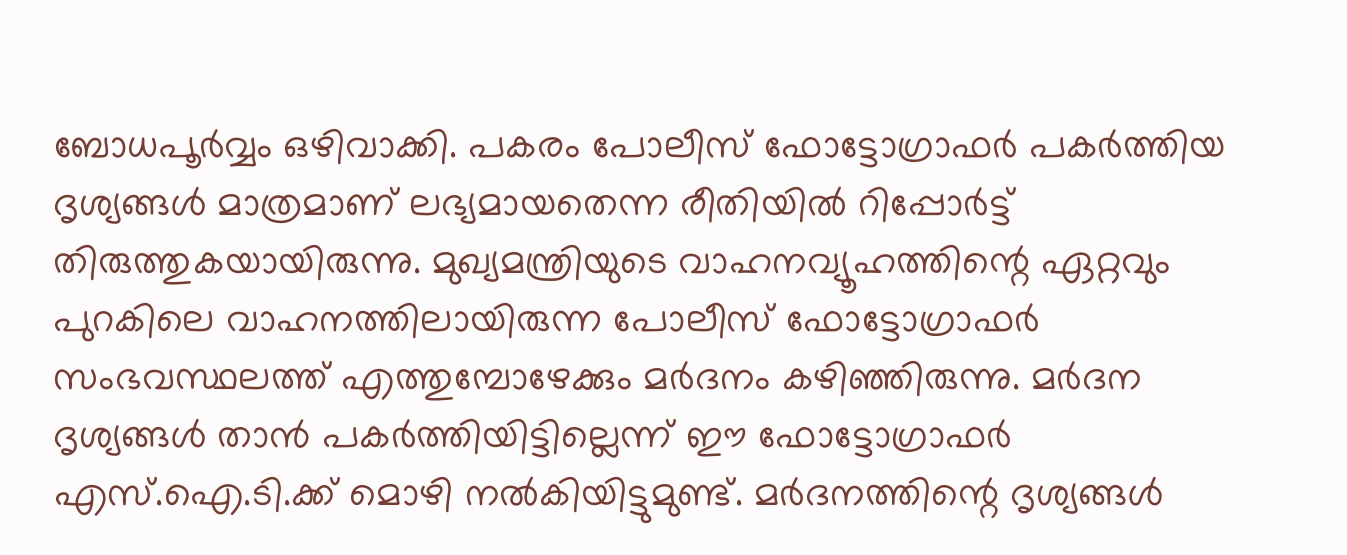ബോധപൂർവ്വം ഒഴിവാക്കി. പകരം പോലീസ് ഫോട്ടോഗ്രാഫർ പകർത്തിയ ദൃശ്യങ്ങൾ മാത്രമാണ് ലഭ്യമായതെന്ന രീതിയിൽ റിപ്പോർട്ട് തിരുത്തുകയായിരുന്നു. മുഖ്യമന്ത്രിയുടെ വാഹനവ്യൂഹത്തിന്റെ ഏറ്റവും പുറകിലെ വാഹനത്തിലായിരുന്ന പോലീസ് ഫോട്ടോഗ്രാഫർ സംഭവസ്ഥലത്ത് എത്തുമ്പോഴേക്കും മർദനം കഴിഞ്ഞിരുന്നു. മർദന ദൃശ്യങ്ങൾ താൻ പകർത്തിയിട്ടില്ലെന്ന് ഈ ഫോട്ടോഗ്രാഫർ എസ്.ഐ.ടി.ക്ക് മൊഴി നൽകിയിട്ടുമുണ്ട്. മർദനത്തിന്റെ ദൃശ്യങ്ങൾ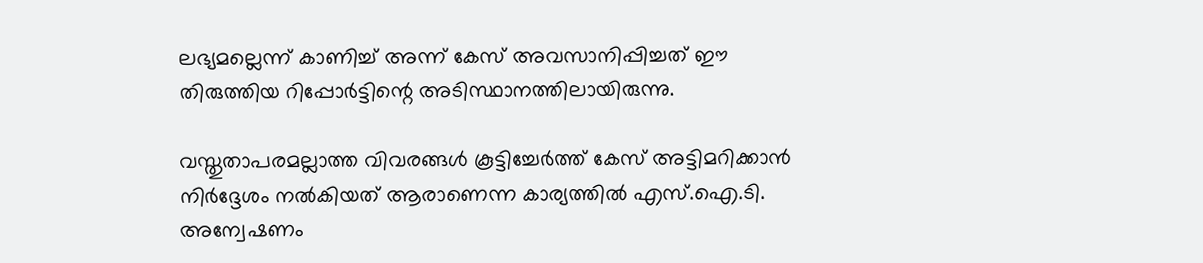ലഭ്യമല്ലെന്ന് കാണിച്ച് അന്ന് കേസ് അവസാനിപ്പിച്ചത് ഈ തിരുത്തിയ റിപ്പോർട്ടിന്റെ അടിസ്ഥാനത്തിലായിരുന്നു.

വസ്തുതാപരമല്ലാത്ത വിവരങ്ങൾ കൂട്ടിച്ചേർത്ത് കേസ് അട്ടിമറിക്കാൻ നിർദ്ദേശം നൽകിയത് ആരാണെന്ന കാര്യത്തിൽ എസ്.ഐ.ടി. അന്വേഷണം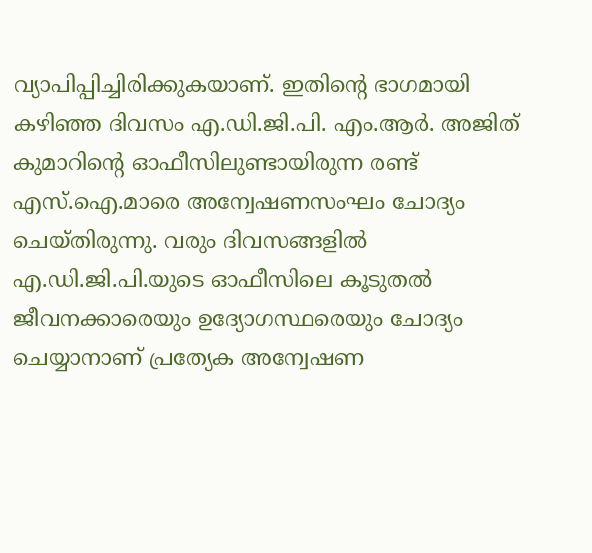വ്യാപിപ്പിച്ചിരിക്കുകയാണ്. ഇതിന്റെ ഭാഗമായി കഴിഞ്ഞ ദിവസം എ.ഡി.ജി.പി. എം.ആർ. അജിത് കുമാറിന്റെ ഓഫീസിലുണ്ടായിരുന്ന രണ്ട് എസ്.ഐ.മാരെ അന്വേഷണസംഘം ചോദ്യം ചെയ്തിരുന്നു. വരും ദിവസങ്ങളിൽ എ.ഡി.ജി.പി.യുടെ ഓഫീസിലെ കൂടുതൽ ജീവനക്കാരെയും ഉദ്യോഗസ്ഥരെയും ചോദ്യം ചെയ്യാനാണ് പ്രത്യേക അന്വേഷണ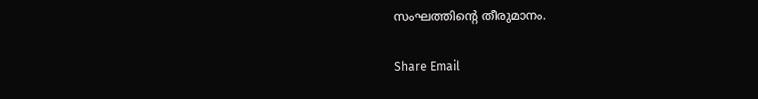സംഘത്തിന്റെ തീരുമാനം.

Share Email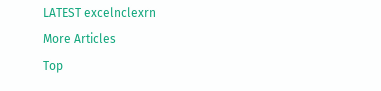LATEST excelnclexrn
More Articles
Top